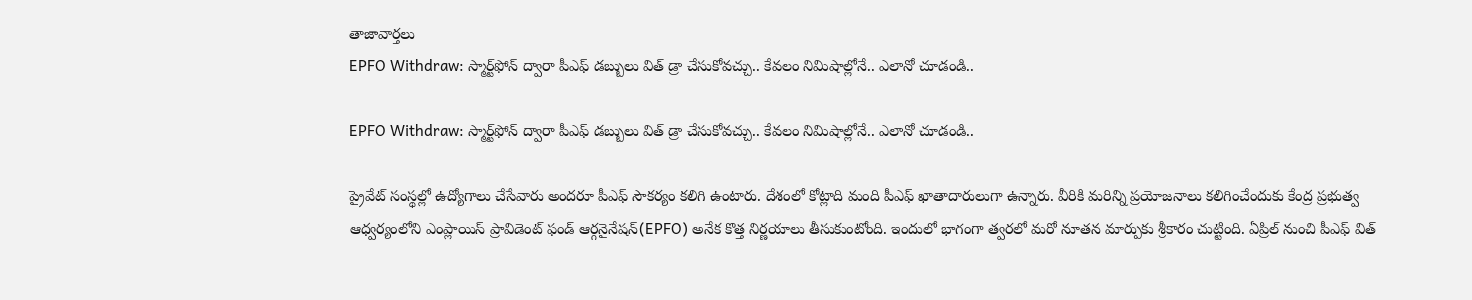తాజావార్తలు
EPFO Withdraw: స్మార్ట్‌ఫోన్ ద్వారా పీఎఫ్ డబ్బులు విత్ డ్రా చేసుకోవచ్చు.. కేవలం నిమిషాల్లోనే.. ఎలానో చూడండి..

EPFO Withdraw: స్మార్ట్‌ఫోన్ ద్వారా పీఎఫ్ డబ్బులు విత్ డ్రా చేసుకోవచ్చు.. కేవలం నిమిషాల్లోనే.. ఎలానో చూడండి..

ప్రైవేట్ సంస్థల్లో ఉద్యోగాలు చేసేవారు అందరూ పీఎఫ్ సౌకర్యం కలిగి ఉంటారు. దేశంలో కోట్లాది మంది పీఎఫ్ ఖాతాదారులుగా ఉన్నారు. వీరికి మరిన్ని ప్రయోజనాలు కలిగించేందుకు కేంద్ర ప్రభుత్వ ఆధ్వర్యంలోని ఎంప్లాయిస్ ప్రావిడెంట్ ఫండ్ ఆర్గనైనేషన్(EPFO) అనేక కొత్త నిర్ణయాలు తీసుకుంటోంది. ఇందులో భాగంగా త్వరలో మరో నూతన మార్పుకు శ్రీకారం చుట్టింది. ఏప్రిల్ నుంచి పీఎఫ్ విత్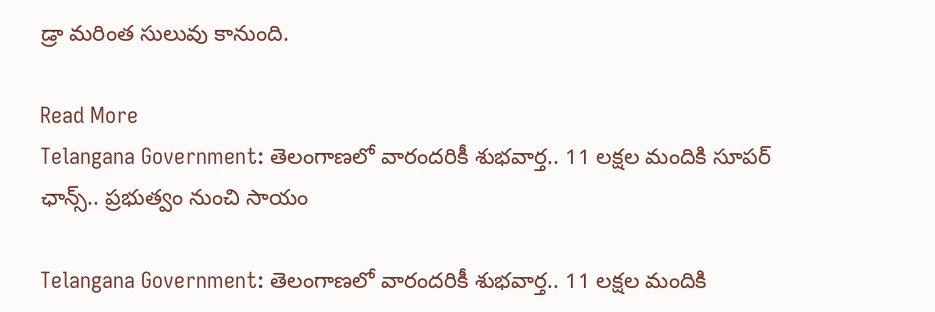డ్రా మరింత సులువు కానుంది.

Read More
Telangana Government: తెలంగాణలో వారందరికీ శుభవార్త.. 11 లక్షల మందికి సూపర్ ఛాన్స్.. ప్రభుత్వం నుంచి సాయం

Telangana Government: తెలంగాణలో వారందరికీ శుభవార్త.. 11 లక్షల మందికి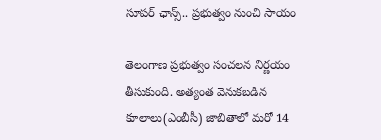సూపర్ ఛాన్స్.. ప్రభుత్వం నుంచి సాయం

తెలంగాణ ప్రభుత్వం సంచలన నిర్ణయం తీసుకుంది. అత్యంత వెనుకబడిన కూలాలు(ఎంబీసీ) జాబితాలో మరో 14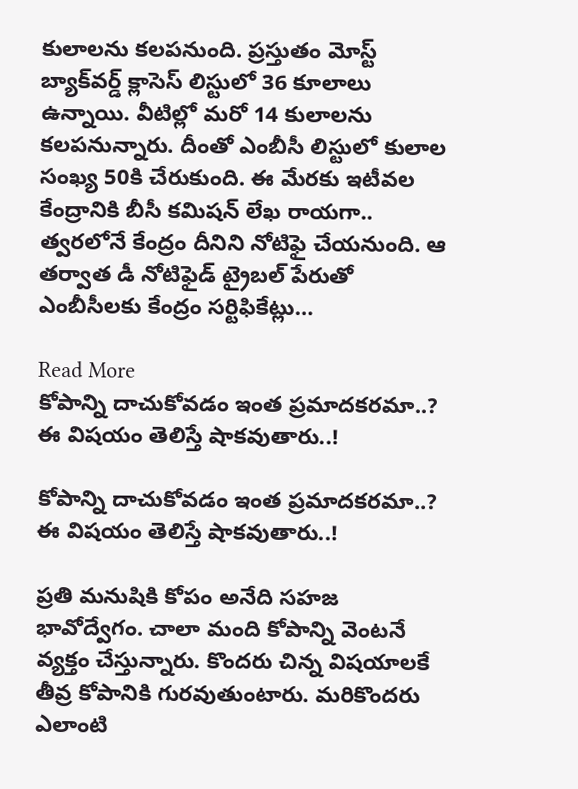కులాలను కలపనుంది. ప్రస్తుతం మోస్ట్ బ్యాక్‌వర్డ్ క్లాసెస్ లిస్టులో 36 కూలాలు ఉన్నాయి. వీటిల్లో మరో 14 కులాలను కలపనున్నారు. దీంతో ఎంబీసీ లిస్టులో కులాల సంఖ్య 50కి చేరుకుంది. ఈ మేరకు ఇటీవల కేంద్రానికి బీసీ కమిషన్ లేఖ రాయగా.. త్వరలోనే కేంద్రం దీనిని నోటిఫై చేయనుంది. ఆ తర్వాత డీ నోటిఫైడ్ ట్రైబల్ పేరుతో ఎంబీసీలకు కేంద్రం సర్టిఫికేట్లు…

Read More
కోపాన్ని దాచుకోవడం ఇంత ప్రమాదకరమా..? ఈ విషయం తెలిస్తే షాకవుతారు..!

కోపాన్ని దాచుకోవడం ఇంత ప్రమాదకరమా..? ఈ విషయం తెలిస్తే షాకవుతారు..!

ప్రతి మనుషికి కోపం అనేది సహజ భావోద్వేగం. చాలా మంది కోపాన్ని వెంటనే వ్యక్తం చేస్తున్నారు. కొందరు చిన్న విషయాలకే తీవ్ర కోపానికి గురవుతుంటారు. మరికొందరు ఎలాంటి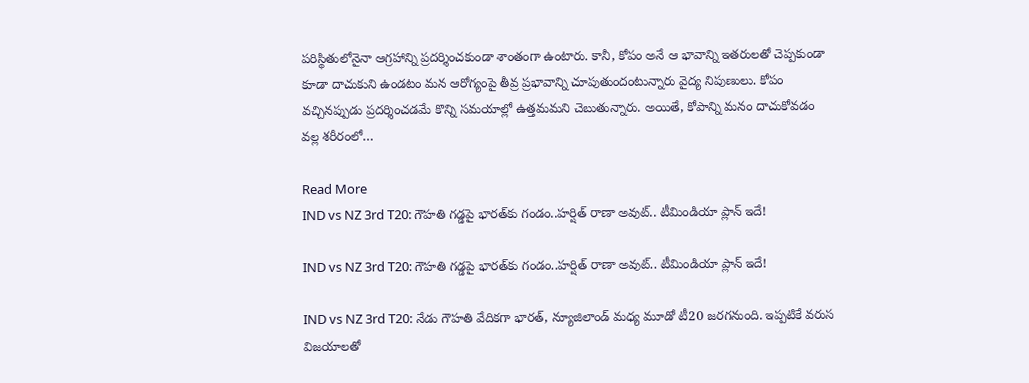పరిస్థితులోనైనా ఆగ్రహాన్ని ప్రదర్శించకుండా శాంతంగా ఉంటారు. కానీ, కోపం అనే ఆ భావాన్ని ఇతరులతో చెప్పకుండా కూడా దాచుకుని ఉండటం మన ఆరోగ్యంపై తీవ్ర ప్రభావాన్ని చూపుతుందంటున్నారు వైద్య నిపుణులు. కోపం వచ్చినప్పుడు ప్రదర్శించడమే కొన్ని సమయాల్లో ఉత్తమమని చెబుతున్నారు. అయితే, కోపాన్ని మనం దాచుకోవడం వల్ల శరీరంలో…

Read More
IND vs NZ 3rd T20: గౌహతి గడ్డపై భారత్‌కు గండం..హర్షిత్ రాణా అవుట్.. టీమిండియా ప్లాన్ ఇదే!

IND vs NZ 3rd T20: గౌహతి గడ్డపై భారత్‌కు గండం..హర్షిత్ రాణా అవుట్.. టీమిండియా ప్లాన్ ఇదే!

IND vs NZ 3rd T20: నేడు గౌహతి వేదికగా భారత్, న్యూజిలాండ్ మధ్య మూడో టీ20 జరగనుంది. ఇప్పటికే వరుస విజయాలతో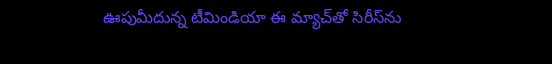ఊపుమీదున్న టీమిండియా ఈ మ్యాచ్‌తో సిరీస్‌ను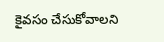కైవసం చేసుకోవాలని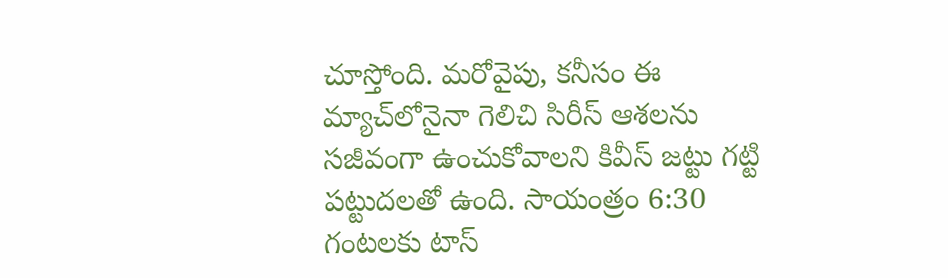చూస్తోంది. మరోవైపు, కనీసం ఈ మ్యాచ్‌లోనైనా గెలిచి సిరీస్ ఆశలను సజీవంగా ఉంచుకోవాలని కివీస్ జట్టు గట్టి పట్టుదలతో ఉంది. సాయంత్రం 6:30 గంటలకు టాస్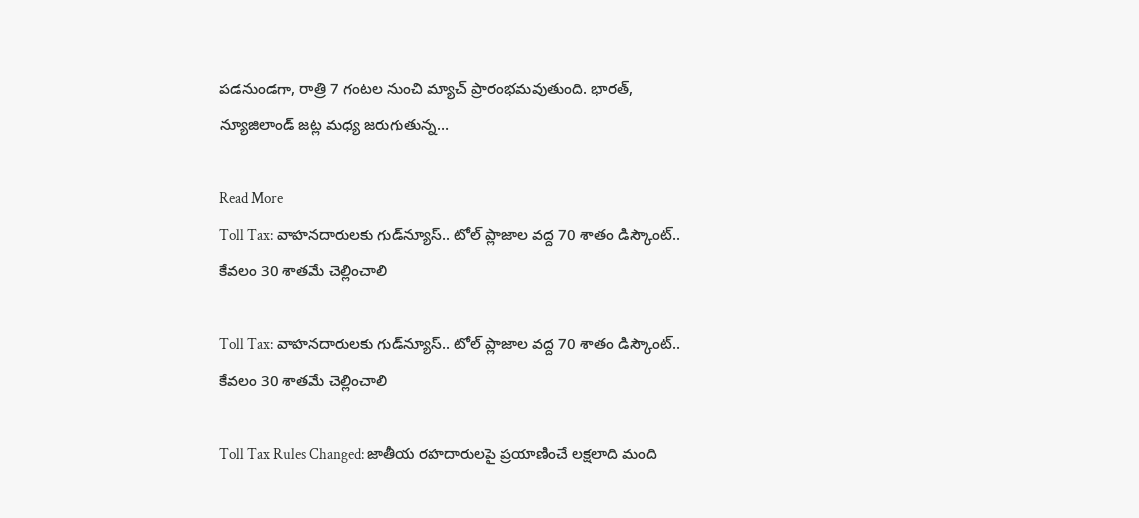పడనుండగా, రాత్రి 7 గంటల నుంచి మ్యాచ్ ప్రారంభమవుతుంది. భారత్, న్యూజిలాండ్ జట్ల మధ్య జరుగుతున్న…

Read More
Toll Tax: వాహనదారులకు గుడ్‌న్యూస్‌.. టోల్‌ ప్లాజాల వద్ద 70 శాతం డిస్కౌంట్‌.. కేవలం 30 శాతమే చెల్లించాలి

Toll Tax: వాహనదారులకు గుడ్‌న్యూస్‌.. టోల్‌ ప్లాజాల వద్ద 70 శాతం డిస్కౌంట్‌.. కేవలం 30 శాతమే చెల్లించాలి

Toll Tax Rules Changed: జాతీయ రహదారులపై ప్రయాణించే లక్షలాది మంది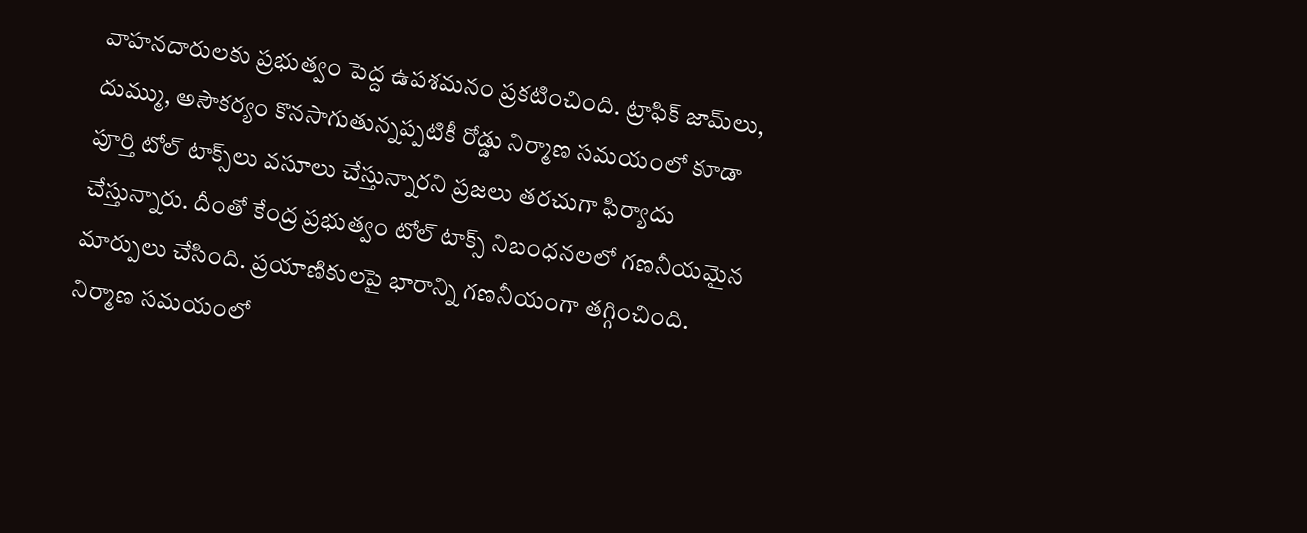వాహనదారులకు ప్రభుత్వం పెద్ద ఉపశమనం ప్రకటించింది. ట్రాఫిక్ జామ్‌లు, దుమ్ము, అసౌకర్యం కొనసాగుతున్నప్పటికీ రోడ్డు నిర్మాణ సమయంలో కూడా పూర్తి టోల్ టాక్స్‌లు వసూలు చేస్తున్నారని ప్రజలు తరచుగా ఫిర్యాదు చేస్తున్నారు. దీంతో కేంద్ర ప్రభుత్వం టోల్ టాక్స్ నిబంధనలలో గణనీయమైన మార్పులు చేసింది. ప్రయాణికులపై భారాన్ని గణనీయంగా తగ్గించింది. నిర్మాణ సమయంలో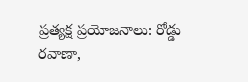ప్రత్యక్ష ప్రయోజనాలు: రోడ్డు రవాణా,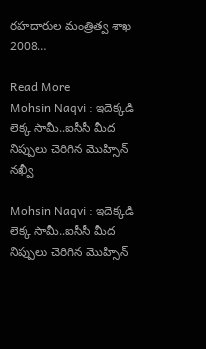రహదారుల మంత్రిత్వ శాఖ 2008…

Read More
Mohsin Naqvi : ఇదెక్కడి లెక్క సామీ..ఐసీసీ మీద నిప్పులు చెరిగిన మొహ్సిన్ నఖ్వీ

Mohsin Naqvi : ఇదెక్కడి లెక్క సామీ..ఐసీసీ మీద నిప్పులు చెరిగిన మొహ్సిన్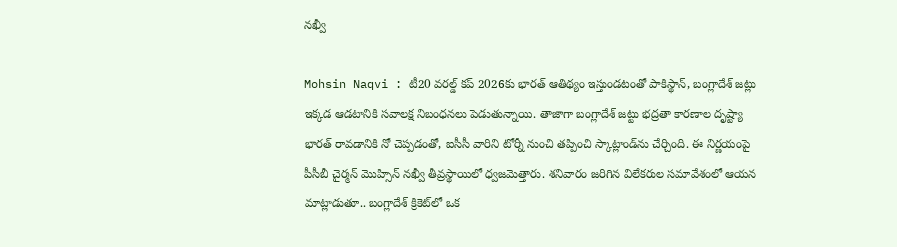నఖ్వీ

Mohsin Naqvi : టీ20 వరల్డ్ కప్ 2026కు భారత్ ఆతిథ్యం ఇస్తుండటంతో పాకిస్థాన్, బంగ్లాదేశ్ జట్లు ఇక్కడ ఆడటానికి సవాలక్ష నిబంధనలు పెడుతున్నాయి. తాజాగా బంగ్లాదేశ్ జట్టు భద్రతా కారణాల దృష్ట్యా భారత్ రావడానికి నో చెప్పడంతో, ఐసీసీ వారిని టోర్నీ నుంచి తప్పించి స్కాట్లాండ్‌ను చేర్చింది. ఈ నిర్ణయంపై పీసీబీ చైర్మన్ మొహ్సిన్ నఖ్వీ తీవ్రస్థాయిలో ధ్వజమెత్తారు. శనివారం జరిగిన విలేకరుల సమావేశంలో ఆయన మాట్లాడుతూ.. బంగ్లాదేశ్ క్రికెట్‌లో ఒక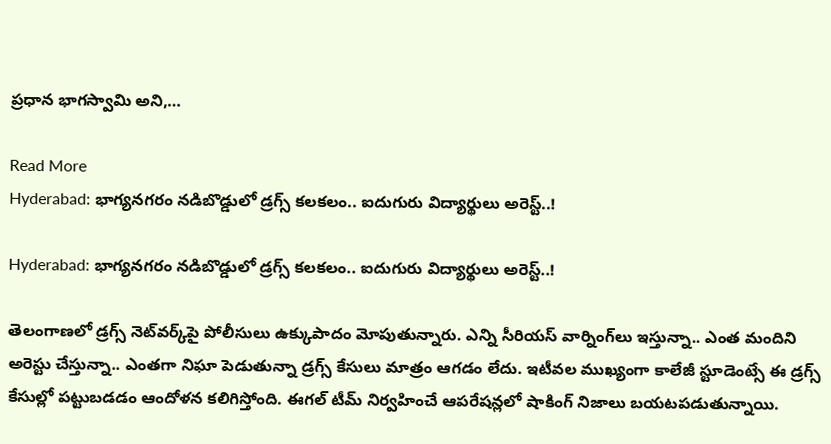ప్రధాన భాగస్వామి అని,…

Read More
Hyderabad: భాగ్యనగరం నడిబొడ్డులో డ్రగ్స్ కలకలం.. ఐదుగురు విద్యార్థులు అరెస్ట్..!

Hyderabad: భాగ్యనగరం నడిబొడ్డులో డ్రగ్స్ కలకలం.. ఐదుగురు విద్యార్థులు అరెస్ట్..!

తెలంగాణలో డ్రగ్స్ నెట్‌వర్క్‌పై పోలీసులు ఉక్కుపాదం మోపుతున్నారు. ఎన్ని సీరియస్‌ వార్నింగ్‌లు ఇస్తున్నా.. ఎంత మందిని అరెస్టు చేస్తున్నా.. ఎంతగా నిఘా పెడుతున్నా డ్రగ్స్‌ కేసులు మాత్రం ఆగడం లేదు. ఇటీవల ముఖ్యంగా కాలేజీ స్టూడెంట్సే ఈ డ్రగ్స్ కేసుల్లో పట్టుబడడం ఆందోళన కలిగిస్తోంది. ఈగల్ టీమ్ నిర్వహించే ఆపరేషన్లలో షాకింగ్ నిజాలు బయటపడుతున్నాయి.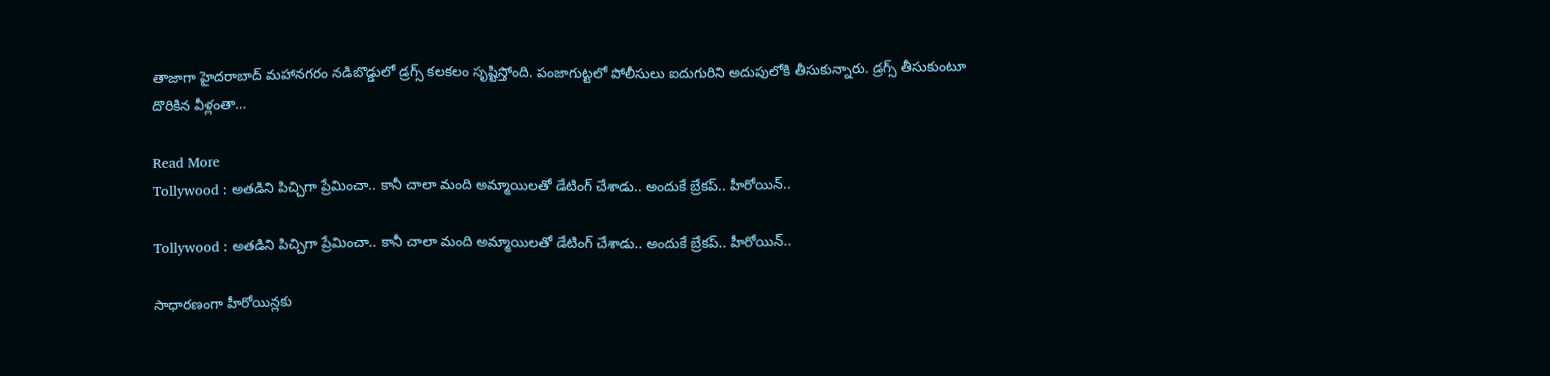తాజాగా హైదరాబాద్‌ మహానగరం నడిబొడ్డులో డ్రగ్స్ కలకలం సృష్టిస్తోంది. పంజాగుట్టలో పోలీసులు ఐదుగురిని అదుపులోకి తీసుకున్నారు. డ్రగ్స్ తీసుకుంటూ దొరికిన వీళ్లంతా…

Read More
Tollywood : అతడిని పిచ్చిగా ప్రేమించా.. కానీ చాలా మంది అమ్మాయిలతో డేటింగ్ చేశాడు.. అందుకే బ్రేకప్.. హీరోయిన్..

Tollywood : అతడిని పిచ్చిగా ప్రేమించా.. కానీ చాలా మంది అమ్మాయిలతో డేటింగ్ చేశాడు.. అందుకే బ్రేకప్.. హీరోయిన్..

సాధారణంగా హీరోయిన్లకు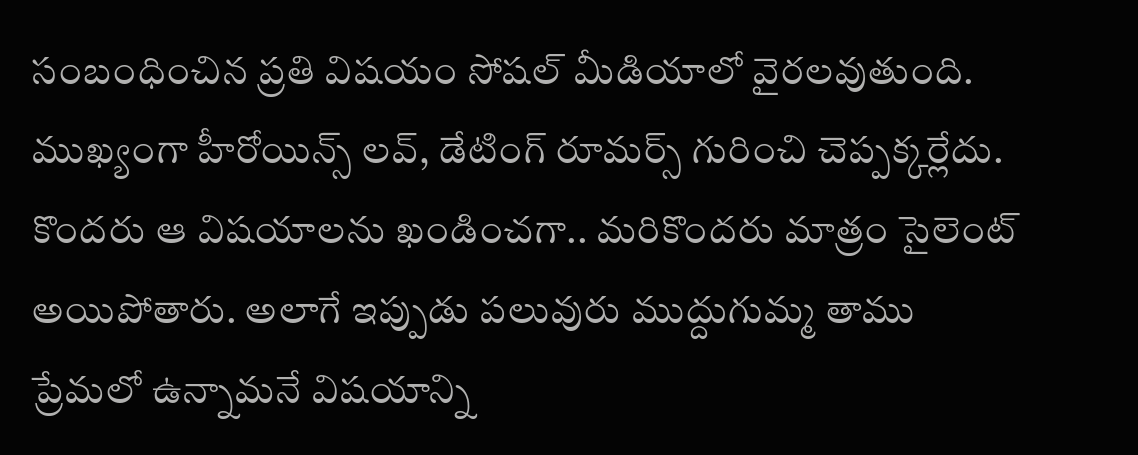సంబంధించిన ప్రతి విషయం సోషల్ మీడియాలో వైరలవుతుంది. ముఖ్యంగా హీరోయిన్స్ లవ్, డేటింగ్ రూమర్స్ గురించి చెప్పక్కర్లేదు. కొందరు ఆ విషయాలను ఖండించగా.. మరికొందరు మాత్రం సైలెంట్ అయిపోతారు. అలాగే ఇప్పుడు పలువురు ముద్దుగుమ్మ తాము ప్రేమలో ఉన్నామనే విషయాన్ని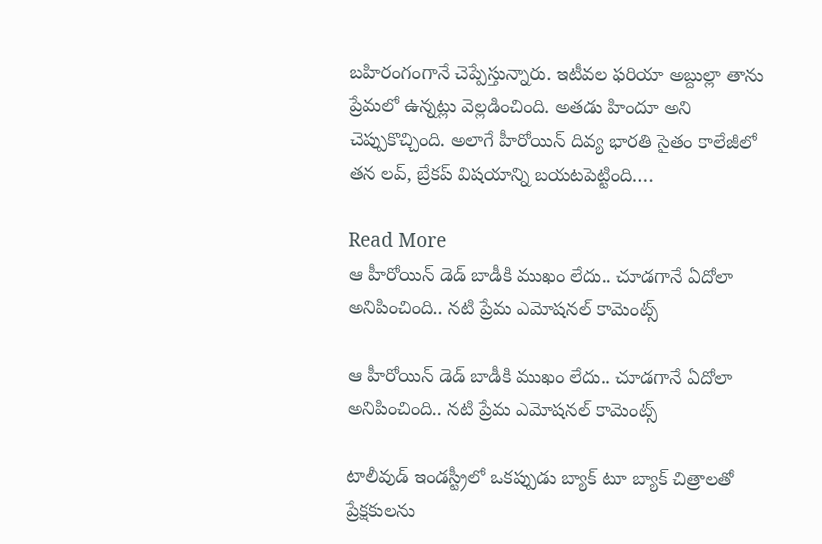బహిరంగంగానే చెప్పేస్తున్నారు. ఇటీవల ఫరియా అబ్దుల్లా తాను ప్రేమలో ఉన్నట్లు వెల్లడించింది. అతడు హిందూ అని చెప్పుకొచ్చింది. అలాగే హీరోయిన్ దివ్య భారతి సైతం కాలేజీలో తన లవ్, బ్రేకప్ విషయాన్ని బయటపెట్టింది….

Read More
ఆ హీరోయిన్ డెడ్ బాడీకి ముఖం లేదు.. చూడగానే ఏదోలా అనిపించింది.. నటి ప్రేమ ఎమోషనల్ కామెంట్స్

ఆ హీరోయిన్ డెడ్ బాడీకి ముఖం లేదు.. చూడగానే ఏదోలా అనిపించింది.. నటి ప్రేమ ఎమోషనల్ కామెంట్స్

టాలీవుడ్ ఇండస్ట్రీలో ఒకప్పుడు బ్యాక్ టూ బ్యాక్ చిత్రాలతో  ప్రేక్షకులను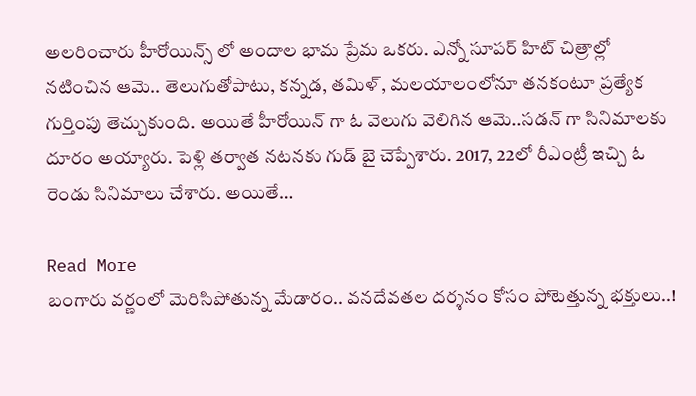అలరించారు హీరోయిన్స్ లో అందాల భామ ప్రేమ ఒకరు. ఎన్నో సూపర్ హిట్ చిత్రాల్లో నటించిన ఆమె.. తెలుగుతోపాటు, కన్నడ, తమిళ్, మలయాలంలోనూ తనకంటూ ప్రత్యేక గుర్తింపు తెచ్చుకుంది. అయితే హీరోయిన్ గా ఓ వెలుగు వెలిగిన ఆమె..సడన్ గా సినిమాలకు దూరం అయ్యారు. పెళ్లి తర్వాత నటనకు గుడ్ బై చెప్పేశారు. 2017, 22లో రీఎంట్రీ ఇచ్చి ఓ రెండు సినిమాలు చేశారు. అయితే…

Read More
బంగారు వర్ణంలో మెరిసిపోతున్న మేడారం.. వనదేవతల దర్శనం కోసం పోటెత్తున్న భక్తులు..!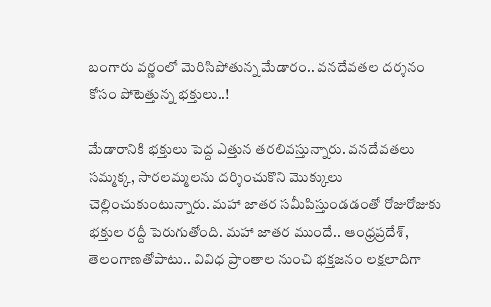బంగారు వర్ణంలో మెరిసిపోతున్న మేడారం.. వనదేవతల దర్శనం కోసం పోటెత్తున్న భక్తులు..!

మేడారానికి భక్తులు పెద్ద ఎత్తున తరలివస్తున్నారు. వనదేవతలు సమ్మక్క, సారలమ్మలను దర్శించుకొని మొక్కులు చెల్లించుకుంటున్నారు. మహా జాతర సమీపిస్తుండడంతో రోజురోజుకు భక్తుల రద్దీ పెరుగుతోంది. మహా జాతర ముందే.. ఆంధ్రప్రదేశ్, తెలంగాణతోపాటు.. వివిధ ప్రాంతాల నుంచి భక్తజనం లక్షలాదిగా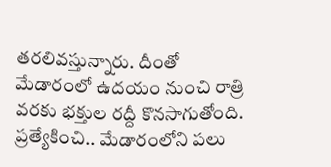తరలివస్తున్నారు. దీంతో మేడారంలో ఉదయం నుంచి రాత్రి వరకు భక్తుల రద్దీ కొనసాగుతోంది. ప్రత్యేకించి.. మేడారంలోని పలు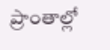ప్రాంతాల్లో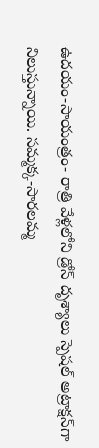ఉదయం-సాయంత్రం- రాత్రి వేళ్లలోని డ్రోన్‌ దృశ్యాలు స్పెషల్‌ అట్రాక్షన్‌గా నిలుస్తున్నాయి. సమ్మక్క-సారలమ్మ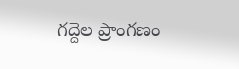గద్దెల ప్రాంగణం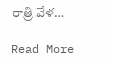రాత్రి వేళ…

Read More